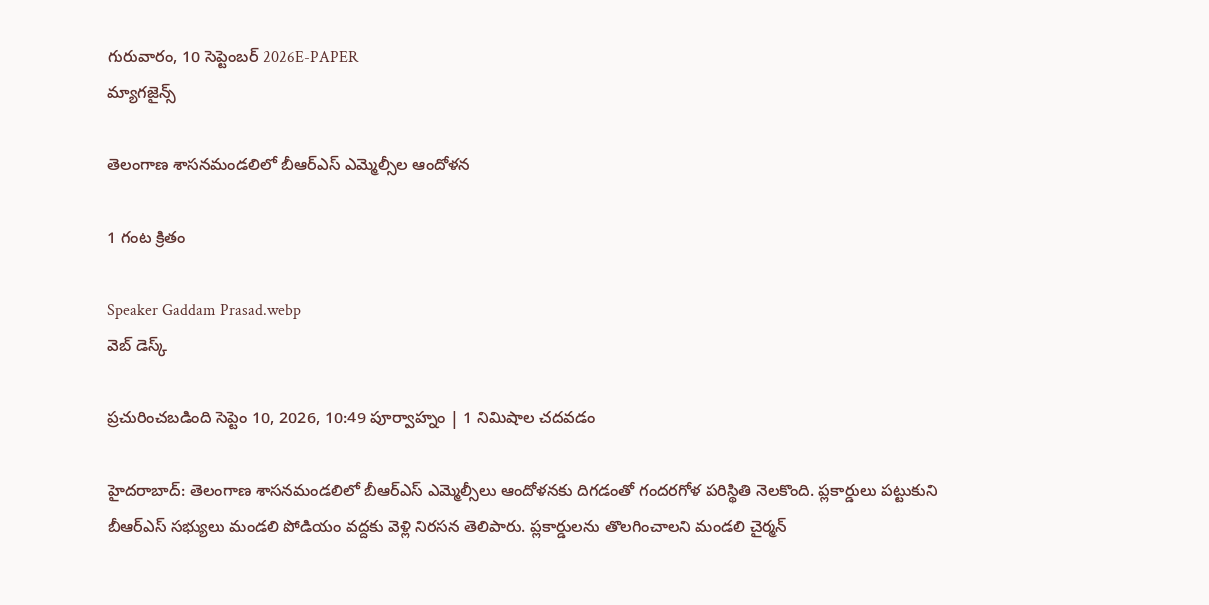గురువారం, 10 సెప్టెంబర్ 2026E-PAPER
మ్యాగజైన్స్

తెలంగాణ శాసనమండలిలో బీఆర్‌ఎస్‌ ఎమ్మెల్సీల ఆందోళన

1 గంట క్రితం

Speaker Gaddam Prasad.webp
వెబ్ డెస్క్

ప్రచురించబడింది సెప్టెం 10, 2026, 10:49 పూర్వాహ్నం | 1 నిమిషాల చదవడం

హైదరాబాద్‌: తెలంగాణ శాసనమండలిలో బీఆర్‌ఎస్‌ ఎమ్మెల్సీలు ఆందోళనకు దిగడంతో గందరగోళ పరిస్థితి నెలకొంది. ప్లకార్డులు పట్టుకుని బీఆర్‌ఎస్‌ సభ్యులు మండలి పోడియం వద్దకు వెళ్లి నిరసన తెలిపారు. ప్లకార్డులను తొలగించాలని మండలి చైర్మన్‌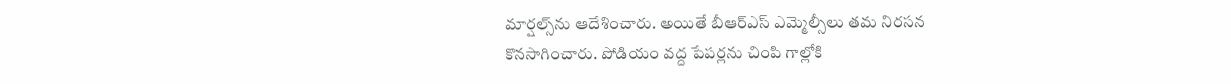మార్షల్స్‌ను ఆదేశించారు. అయితే బీఆర్‌ఎస్‌ ఎమ్మెల్సీలు తమ నిరసన కొనసాగించారు. పోడియం వద్ద పేపర్లను చింపి గాల్లోకి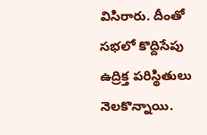విసిరారు. దీంతో సభలో కొద్దిసేపు ఉద్రిక్త పరిస్థితులు నెలకొన్నాయి.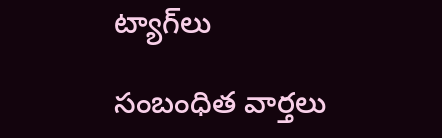ట్యాగ్‌లు

సంబంధిత వార్తలు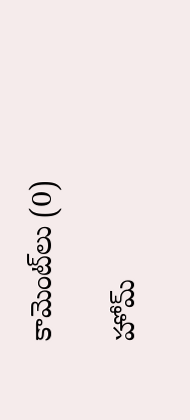కామెంట్‌లు (0)

హోమ్